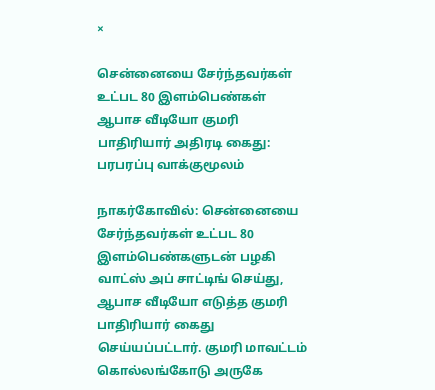×

சென்னையை சேர்ந்தவர்கள் உட்பட 80 இளம்பெண்கள் ஆபாச வீடியோ குமரி பாதிரியார் அதிரடி கைது: பரபரப்பு வாக்குமூலம்

நாகர்கோவில்: சென்னையை சேர்ந்தவர்கள் உட்பட 80 இளம்பெண்களுடன் பழகி வாட்ஸ் அப் சாட்டிங் செய்து, ஆபாச வீடியோ எடுத்த குமரி பாதிரியார் கைது செய்யப்பட்டார். குமரி மாவட்டம் கொல்லங்கோடு அருகே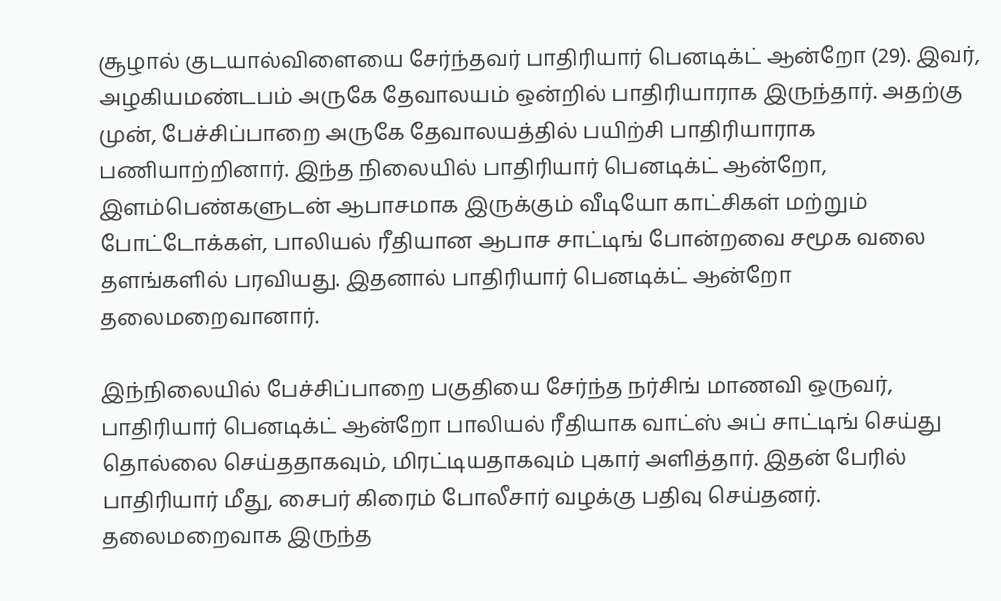சூழால் குடயால்விளையை சேர்ந்தவர் பாதிரியார் பெனடிக்ட் ஆன்றோ (29). இவர், அழகியமண்டபம் அருகே தேவாலயம் ஒன்றில் பாதிரியாராக இருந்தார். அதற்கு முன், பேச்சிப்பாறை அருகே தேவாலயத்தில் பயிற்சி பாதிரியாராக பணியாற்றினார். இந்த நிலையில் பாதிரியார் பெனடிக்ட் ஆன்றோ, இளம்பெண்களுடன் ஆபாசமாக இருக்கும் வீடியோ காட்சிகள் மற்றும் போட்டோக்கள், பாலியல் ரீதியான ஆபாச சாட்டிங் போன்றவை சமூக வலை தளங்களில் பரவியது. இதனால் பாதிரியார் பெனடிக்ட் ஆன்றோ தலைமறைவானார்.

இந்நிலையில் பேச்சிப்பாறை பகுதியை சேர்ந்த நர்சிங் மாணவி ஒருவர், பாதிரியார் பெனடிக்ட் ஆன்றோ பாலியல் ரீதியாக வாட்ஸ் அப் சாட்டிங் செய்து தொல்லை செய்ததாகவும், மிரட்டியதாகவும் புகார் அளித்தார். இதன் பேரில் பாதிரியார் மீது, சைபர் கிரைம் போலீசார் வழக்கு பதிவு செய்தனர். தலைமறைவாக இருந்த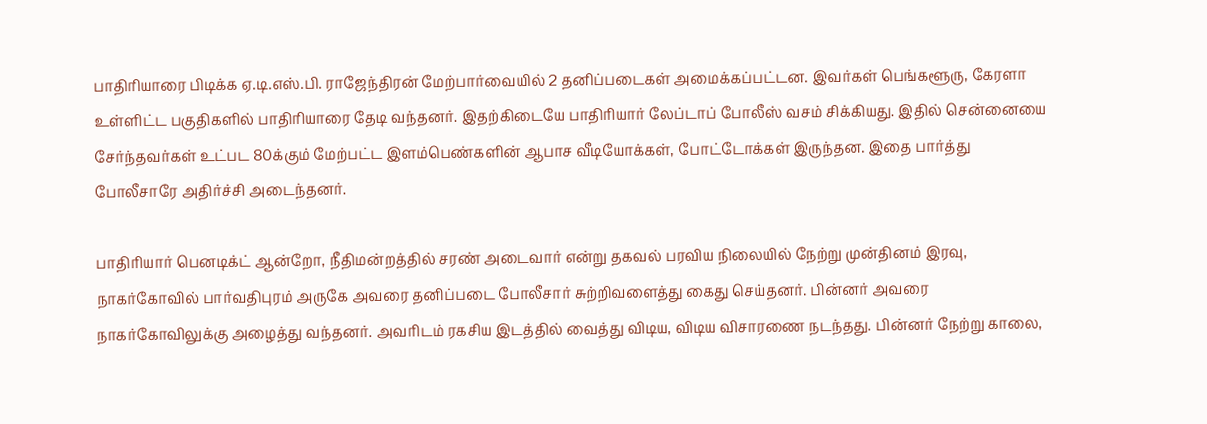பாதிரியாரை பிடிக்க ஏ.டி.எஸ்.பி. ராஜேந்திரன் மேற்பார்வையில் 2 தனிப்படைகள் அமைக்கப்பட்டன. இவர்கள் பெங்களூரு, கேரளா உள்ளிட்ட பகுதிகளில் பாதிரியாரை தேடி வந்தனர். இதற்கிடையே பாதிரியார் லேப்டாப் போலீஸ் வசம் சிக்கியது. இதில் சென்னையை சேர்ந்தவர்கள் உட்பட 80க்கும் மேற்பட்ட இளம்பெண்களின் ஆபாச வீடியோக்கள், போட்டோக்கள் இருந்தன. இதை பார்த்து போலீசாரே அதிர்ச்சி அடைந்தனர்.

பாதிரியார் பெனடிக்ட் ஆன்றோ, நீதிமன்றத்தில் சரண் அடைவார் என்று தகவல் பரவிய நிலையில் நேற்று முன்தினம் இரவு, நாகர்கோவில் பார்வதிபுரம் அருகே அவரை தனிப்படை போலீசார் சுற்றிவளைத்து கைது செய்தனர். பின்னர் அவரை நாகர்கோவிலுக்கு அழைத்து வந்தனர். அவரிடம் ரகசிய இடத்தில் வைத்து விடிய, விடிய விசாரணை நடந்தது. பின்னர் நேற்று காலை,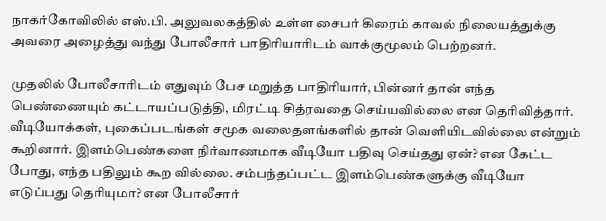நாகர்கோவிலில் எஸ்.பி. அலுவலகத்தில் உள்ள சைபர் கிரைம் காவல் நிலையத்துக்கு அவரை அழைத்து வந்து போலீசார் பாதிரியாரிடம் வாக்குமூலம் பெற்றனர்.

முதலில் போலீசாரிடம் எதுவும் பேச மறுத்த பாதிரியார், பின்னர் தான் எந்த பெண்ணையும் கட்டாயப்படுத்தி, மிரட்டி சித்ரவதை செய்யவில்லை என தெரிவித்தார். வீடியோக்கள், புகைப்படங்கள் சமூக வலைதளங்களில் தான் வெளியிடவில்லை என்றும் கூறினார். இளம்பெண்களை நிர்வாணமாக வீடியோ பதிவு செய்தது ஏன்? என கேட்ட போது, எந்த பதிலும் கூற வில்லை. சம்பந்தப்பட்ட இளம்பெண்களுக்கு வீடியோ எடுப்பது தெரியுமா? என போலீசார்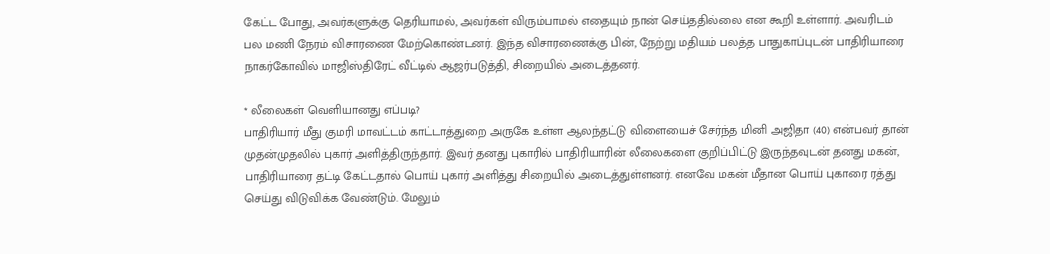கேட்ட போது, அவர்களுக்கு தெரியாமல், அவர்கள் விரும்பாமல் எதையும் நான் செய்ததில்லை என கூறி உள்ளார். அவரிடம் பல மணி நேரம் விசாரணை மேற்கொண்டனர். இந்த விசாரணைக்கு பின், நேற்று மதியம் பலத்த பாதுகாப்புடன் பாதிரியாரை நாகர்கோவில் மாஜிஸ்திரேட் வீட்டில் ஆஜர்படுத்தி, சிறையில் அடைத்தனர்.

* லீலைகள் வெளியானது எப்படி?
பாதிரியார் மீது குமரி மாவட்டம் காட்டாத்துறை அருகே உள்ள ஆலந்தட்டு விளையைச் சேர்ந்த மினி அஜிதா (40) என்பவர் தான் முதன்முதலில் புகார் அளித்திருந்தார். இவர் தனது புகாரில் பாதிரியாரின் லீலைகளை குறிப்பிட்டு இருந்தவுடன் தனது மகன், பாதிரியாரை தட்டி கேட்டதால் பொய் புகார் அளித்து சிறையில் அடைத்துள்ளனர். எனவே மகன் மீதான பொய் புகாரை ரத்து செய்து விடுவிக்க வேண்டும். மேலும்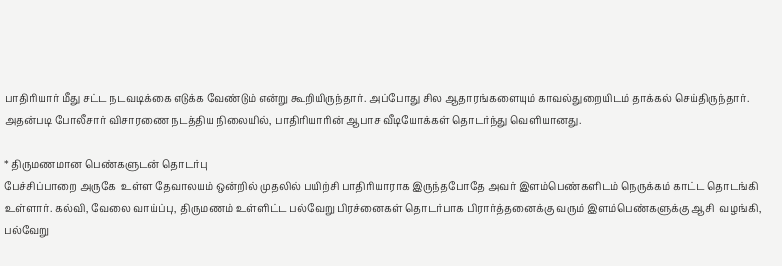பாதிரியார் மீது சட்ட நடவடிக்கை எடுக்க வேண்டும் என்று கூறியிருந்தார். அப்போது சில ஆதாரங்களையும் காவல்துறையிடம் தாக்கல் செய்திருந்தார். அதன்படி போலீசார் விசாரணை நடத்திய நிலையில், பாதிரியாரின் ஆபாச வீடியோக்கள் தொடர்ந்து வெளியானது.

* திருமணமான பெண்களுடன் தொடர்பு
பேச்சிப்பாறை அருகே  உள்ள தேவாலயம் ஒன்றில் முதலில் பயிற்சி பாதிரியாராக இருந்தபோதே அவர் இளம்பெண்களிடம் நெருக்கம் காட்ட தொடங்கி உள்ளார். கல்வி, வேலை வாய்ப்பு, திருமணம் உள்ளிட்ட பல்வேறு பிரச்னைகள் தொடர்பாக பிரார்த்தனைக்கு வரும் இளம்பெண்களுக்கு ஆசி  வழங்கி, பல்வேறு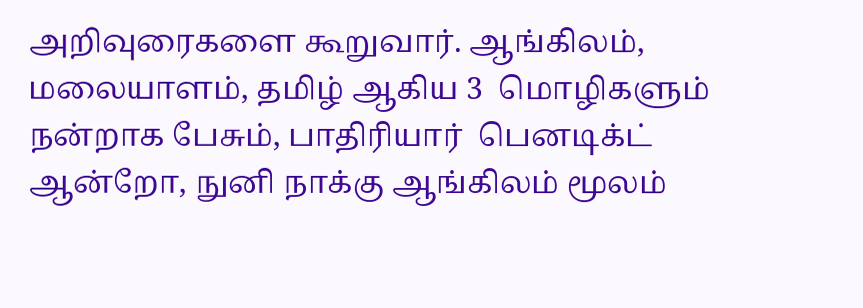அறிவுரைகளை கூறுவார். ஆங்கிலம், மலையாளம், தமிழ் ஆகிய 3  மொழிகளும் நன்றாக பேசும், பாதிரியார்  பெனடிக்ட் ஆன்றோ, நுனி நாக்கு ஆங்கிலம் மூலம்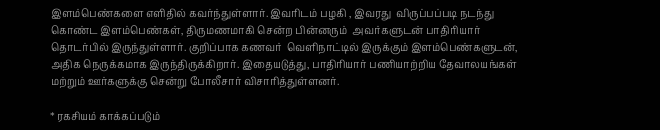இளம்பெண்களை எளிதில் கவர்ந்துள்ளார். இவரிடம் பழகி , இவரது  விருப்பப்படி நடந்து கொண்ட இளம்பெண்கள், திருமணமாகி சென்ற பின்னரும்  அவர்களுடன் பாதிரியார் தொடர்பில் இருந்துள்ளார். குறிப்பாக கணவர்  வெளிநாட்டில் இருக்கும் இளம்பெண்களுடன், அதிக நெருக்கமாக இருந்திருக்கிறார். இதையடுத்து, பாதிரியார் பணியாற்றிய தேவாலயங்கள் மற்றும் ஊர்களுக்கு சென்று போலீசார் விசாரித்துள்ளனர்.

* ரகசியம் காக்கப்படும்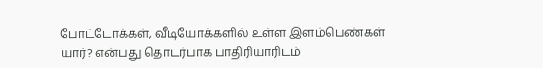போட்டோக்கள், வீடியோக்களில் உள்ள இளம்பெண்கள் யார்? என்பது தொடர்பாக பாதிரியாரிடம்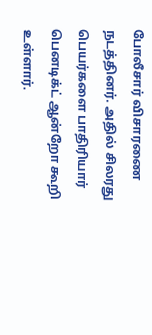போலீசார் விசாரணை நடத்தினர். அதில் சிலரது பெயர்களை பாதிரியார் பெனடிக்ட் ஆன்றோ கூறி உள்ளார்.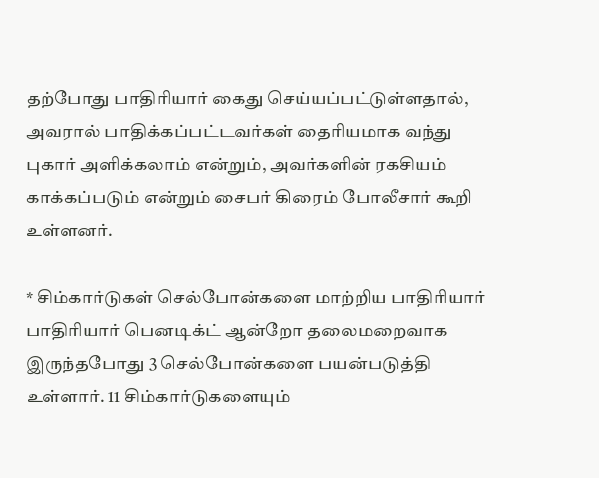தற்போது பாதிரியார் கைது செய்யப்பட்டுள்ளதால், அவரால் பாதிக்கப்பட்டவர்கள் தைரியமாக வந்து புகார் அளிக்கலாம் என்றும், அவர்களின் ரகசியம் காக்கப்படும் என்றும் சைபர் கிரைம் போலீசார் கூறி உள்ளனர்.

* சிம்கார்டுகள் செல்போன்களை மாற்றிய பாதிரியார்
பாதிரியார் பெனடிக்ட் ஆன்றோ தலைமறைவாக இருந்தபோது 3 செல்போன்களை பயன்படுத்தி உள்ளார். 11 சிம்கார்டுகளையும்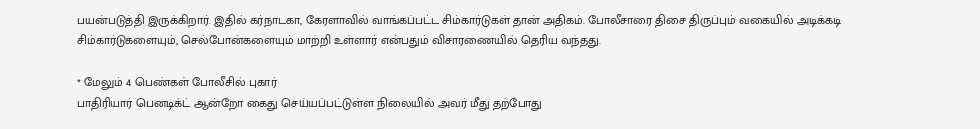பயன்படுத்தி இருக்கிறார். இதில் கர்நாடகா, கேரளாவில் வாங்கப்பட்ட சிம்கார்டுகள் தான் அதிகம். போலீசாரை திசை திருப்பும் வகையில் அடிக்கடி சிம்கார்டுகளையும், செல்போன்களையும் மாற்றி உள்ளார் என்பதும் விசாரணையில் தெரிய வந்தது.

* மேலும் 4 பெண்கள் போலீசில் புகார்
பாதிரியார் பெனடிக்ட் ஆன்றோ கைது செய்யப்பட்டுள்ள நிலையில் அவர் மீது தற்போது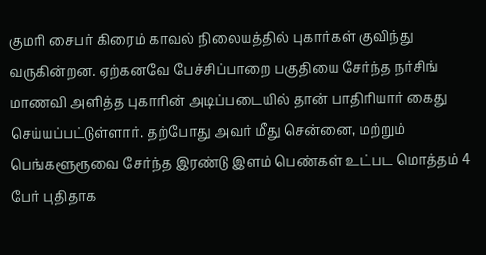குமரி சைபர் கிரைம் காவல் நிலையத்தில் புகார்கள் குவிந்து வருகின்றன. ஏற்கனவே பேச்சிப்பாறை பகுதியை சேர்ந்த நர்சிங் மாணவி அளித்த புகாரின் அடிப்படையில் தான் பாதிரியார் கைது செய்யப்பட்டுள்ளார். தற்போது அவர் மீது சென்னை, மற்றும் பெங்களூரூவை சேர்ந்த இரண்டு இளம் பெண்கள் உட்பட மொத்தம் 4 பேர் புதிதாக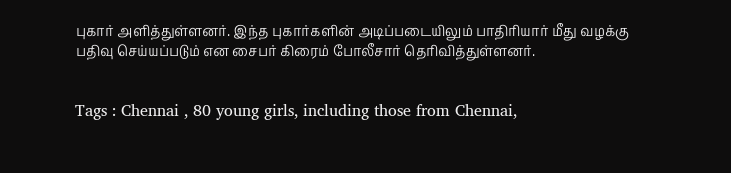புகார் அளித்துள்ளனர். இந்த புகார்களின் அடிப்படையிலும் பாதிரியார் மீது வழக்கு பதிவு செய்யப்படும் என சைபர் கிரைம் போலீசார் தெரிவித்துள்ளனர்.


Tags : Chennai , 80 young girls, including those from Chennai,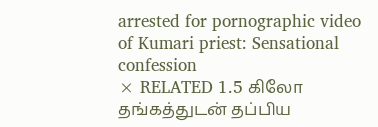arrested for pornographic video of Kumari priest: Sensational confession
× RELATED 1.5 கிலோ தங்கத்துடன் தப்பிய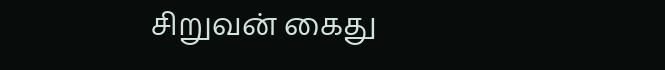சிறுவன் கைது